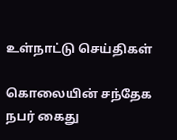உள்நாட்டு செய்திகள்

கொலையின் சந்தேக நபர் கைது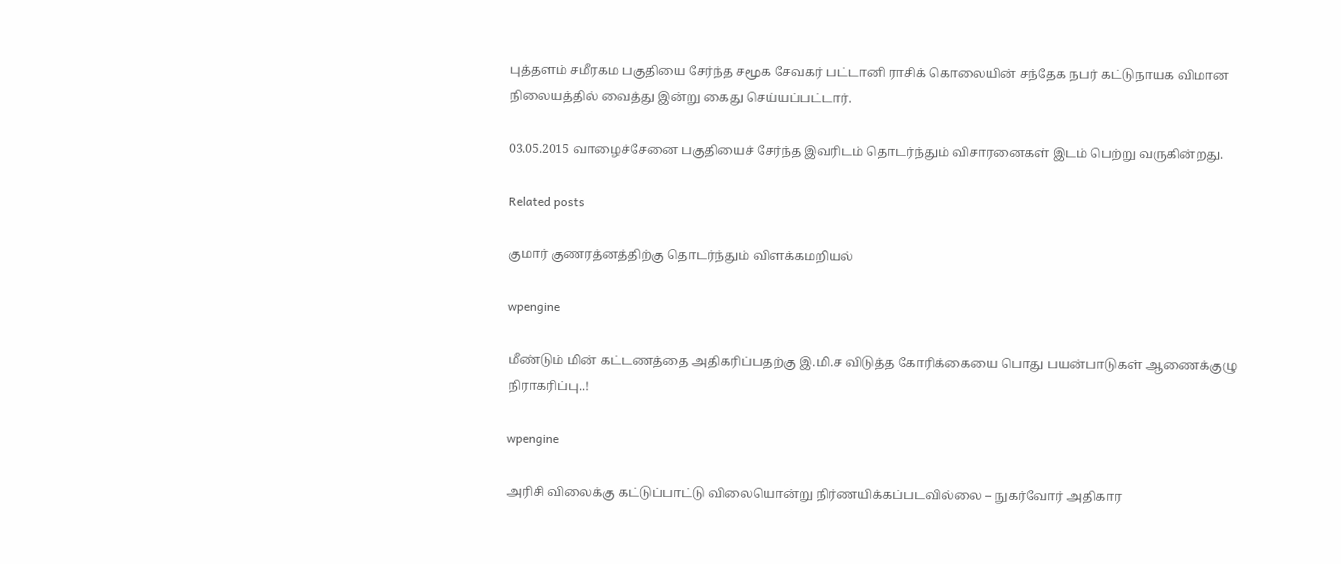புத்தளம் சமீரகம பகுதியை சேர்ந்த சமூக சேவகர் பட்டானி ராசிக் கொலையின் சந்தேக நபர் கட்டுநாயக விமான நிலையத்தில் வைத்து இன்று கைது செய்யப்பட்டார்.

03.05.2015 வாழைச்சேனை பகுதியைச் சேர்ந்த இவரிடம் தொடர்ந்தும் விசாரனைகள் இடம் பெற்று வருகின்றது.

Related posts

குமார் குணரத்னத்திற்கு தொடர்ந்தும் விளக்கமறியல்

wpengine

மீண்டும் மின் கட்டணத்தை அதிகரிப்பதற்கு இ.மி.ச விடுத்த கோரிக்கையை பொது பயன்பாடுகள் ஆணைக்குழு நிராகரிப்பு..!

wpengine

அரிசி விலைக்கு கட்டுப்பாட்டு விலையொன்று நிர்ணயிக்கப்படவில்லை – நுகர்வோர் அதிகார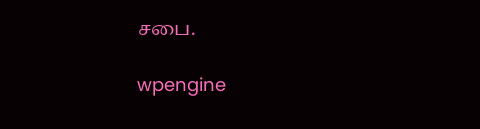சபை.

wpengine